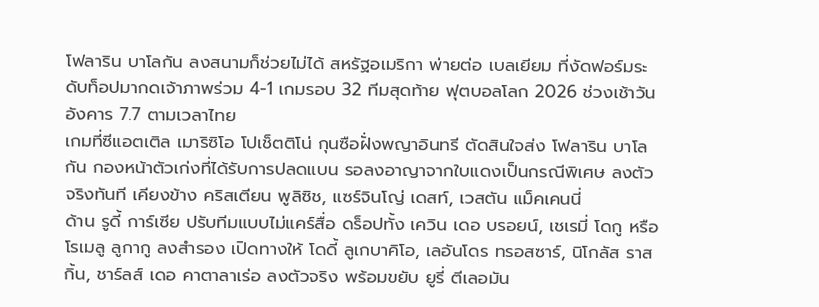โฟลาริน บาโลกัน ลงสนามก็ช่วยไม่ได้ สหรัฐอเมริกา พ่ายต่อ เบลเยียม ที่งัดฟอร์มระดับท็อปมากดเจ้าภาพร่วม 4-1 เกมรอบ 32 ทีมสุดท้าย ฟุตบอลโลก 2026 ช่วงเช้าวันอังคาร 7.7 ตามเวลาไทย
เกมที่ซีแอตเติล เมาริซิโอ โปเช็ตติโน่ กุนซือฝั่งพญาอินทรี ตัดสินใจส่ง โฟลาริน บาโลกัน กองหน้าตัวเก่งที่ได้รับการปลดแบน รอลงอาญาจากใบแดงเป็นกรณีพิเศษ ลงตัวจริงทันที เคียงข้าง คริสเตียน พูลิซิช, แซร์จินโญ่ เดสท์, เวสตัน แม็คเคนนี่
ด้าน รูดี้ การ์เซีย ปรับทีมแบบไม่แคร์สื่อ ดร็อปทั้ง เควิน เดอ บรอยน์, เชเรมี่ โดกู หรือ โรเมลู ลูกากู ลงสำรอง เปิดทางให้ โดดี้ ลูเกบาคิโอ, เลอันโดร ทรอสซาร์, นิโกลัส ราสกิ้น, ชาร์ลส์ เดอ คาตาลาเร่อ ลงตัวจริง พร้อมขยับ ยูรี่ ตีเลอมัน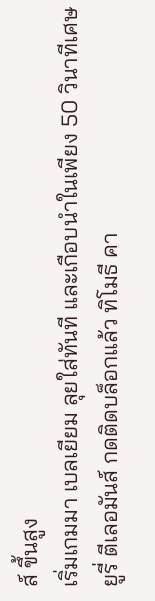ส์ ขึ้นสูง
เริ่มเกมมา เบลเยียม ลุยใส่ทันที และเกือบนำในเพียง 50 วินาทีเศษ ยูรี่ ตีเลอมันส์ กดติดบล็อกแล้ว ทิโมธี คา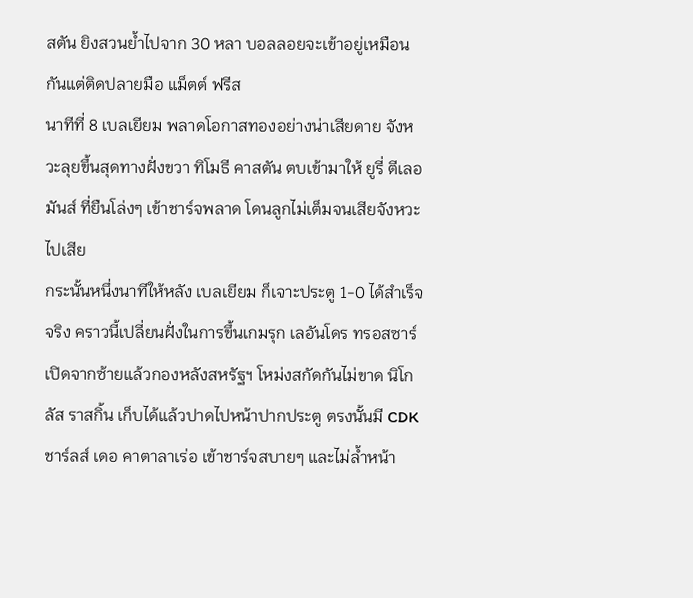สตัน ยิงสวนย้ำไปจาก 30 หลา บอลลอยจะเข้าอยู่เหมือนกันแต่ติดปลายมือ แม็ตต์ ฟรีส
นาทีที่ 8 เบลเยียม พลาดโอกาสทองอย่างน่าเสียดาย จังหวะลุยขึ้นสุดทางฝั่งขวา ทิโมธี คาสตัน ตบเข้ามาให้ ยูรี่ ตีเลอมันส์ ที่ยืนโล่งๆ เข้าชาร์จพลาด โดนลูกไม่เต็มจนเสียจังหวะไปเสีย
กระนั้นหนึ่งนาทีให้หลัง เบลเยียม ก็เจาะประตู 1-0 ได้สำเร็จจริง คราวนี้เปลี่ยนฝั่งในการขึ้นเกมรุก เลอันโดร ทรอสซาร์ เปิดจากซ้ายแล้วกองหลังสหรัฐฯ โหม่งสกัดกันไม่ขาด นิโกลัส ราสกิ้น เก็บได้แล้วปาดไปหน้าปากประตู ตรงนั้นมี CDK ชาร์ลส์ เดอ คาตาลาเร่อ เข้าชาร์จสบายๆ และไม่ล้ำหน้า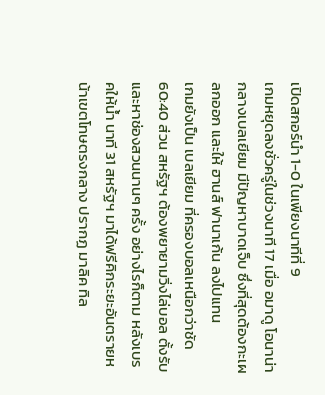เปิดสกอร์นำ 1-0 ในเพียงนาทีที่ 9
เกมหยุดลงชั่วครู่ในช่วงนาที 17 เมื่อ อมาดู โอนาน่า กลางเบลเยียม มีปัญหาบาดเจ็บ ซึ่งที่สุดต้องกะเผลกออก และให้ ฮานส์ ฟานาเก้น ลงไปแทน
เกมยังเป็น เบลเยียม ที่ครองบอลเหนือกว่าชัด 60:40 ส่วน สหรัฐฯ ต้องพยายามวิ่งไล่บอล ตั้งรับ และหาช่องสวนนานๆ ครั้ง อย่างไรก็ตาม หลังเบรคให้น้ำ นาที 31 สหรัฐฯ มาได้ฟรีคิกระยะอันตรายหน้าเขตโทษตรงกลาง ปรากฏ มาลิค ทิล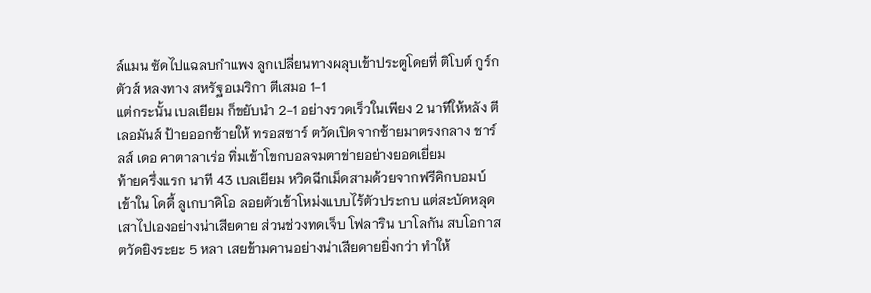ล์แมน ซัดไปแฉลบกำแพง ลูกเปลี่ยนทางผลุบเข้าประตูโดยที่ ติโบต์ กูร์กตัวส์ หลงทาง สหรัฐอเมริกา ตีเสมอ 1-1
แต่กระนั้น เบลเยียม ก็ขยับนำ 2-1 อย่างรวดเร็วในเพียง 2 นาทีให้หลัง ตีเลอมันส์ ป้ายออกซ้ายให้ ทรอสซาร์ ตวัดเปิดจากซ้ายมาตรงกลาง ชาร์ลส์ เดอ คาตาลาเร่อ ทิ่มเข้าโขกบอลจมตาข่ายอย่างยอดเยี่ยม
ท้ายครึ่งแรก นาที 43 เบลเยียม หวิดฉีกเม็ดสามด้วยจากฟรีคิกบอมบ์เข้าใน โดดี้ ลูเกบาคิโอ ลอยตัวเข้าโหม่งแบบไร้ตัวประกบ แต่สะบัดหลุดเสาไปเองอย่างน่าเสียดาย ส่วนช่วงทดเจ็บ โฟลาริน บาโลกัน สบโอกาสตวัดยิงระยะ 5 หลา เสยข้ามคานอย่างน่าเสียดายยิ่งกว่า ทำให้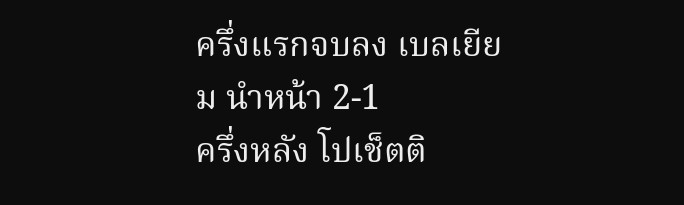ครึ่งแรกจบลง เบลเยียม นำหน้า 2-1
ครึ่งหลัง โปเช็ตติ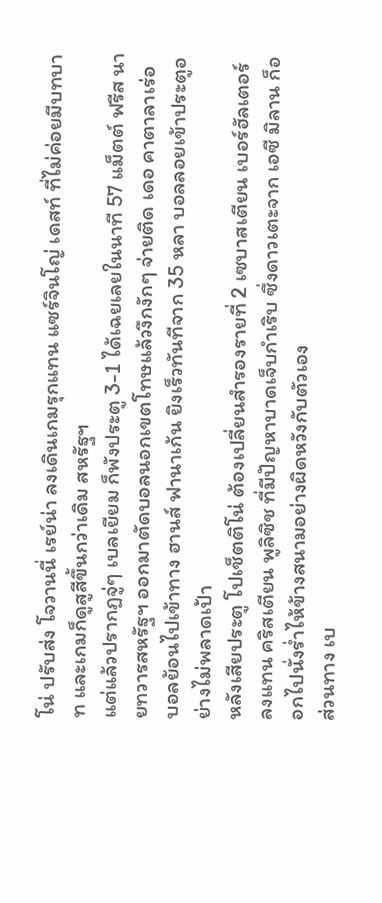โน่ ปรับส่ง โจวานนี่ เรย์น่า ลงเดินเกมรุกแทน แซร์จินโญ่ เดสท์ ที่ไม่ค่อยมีบทบาท และเกมก็ดูสูสีขึ้นกว่าเดิม สหรัฐฯ
แต่แล้วปรากฏจู่ๆ เบลเยียม ก็พังประตู 3-1 ได้เฉยเลยในนาที 57 แม็ตต์ ฟรีส นายทวารสหรัฐฯ ออกมาตัดบอลนอกเขตโทษแล้วงึกงักๆ จ่ายติด เดอ คาตาลาเร่อ บอลย้อนไปเข้าทาง ฮานส์ ฟานาเก้น ยิงเร็วทันทีจาก 35 หลา บอลลอยเข้าประตูอย่างไม่พลาดเป้า
หลังเสียประตู โปเช็ตติโน่ ต้องเปลี่ยนสำรองรายที่ 2 เซบาสเตียน เบอร์ฮัลเตอร์ ลงแทน คริสเตียน พูลิซิช ที่มีปัญหาบาดเจ็บกำเริบ ซึ่งดาวเตะจาก เอซี มิลาน ก็ออกไปนั่งร่ำไห้ข้างสนามอย่างผิดหวังกับตัวเอง
ส่วนทาง เบ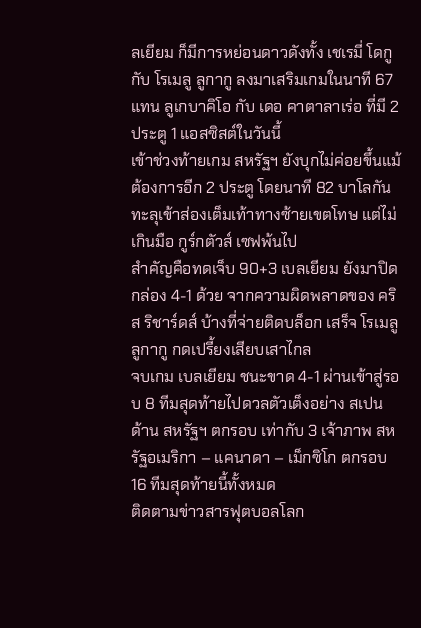ลเยียม ก็มีการหย่อนดาวดังทั้ง เชเรมี่ โดกู กับ โรเมลู ลูกากู ลงมาเสริมเกมในนาที 67 แทน ลูเกบาคิโอ กับ เดอ คาตาลาเร่อ ที่มี 2 ประตู 1 แอสซิสต์ในวันนี้
เข้าช่วงท้ายเกม สหรัฐฯ ยังบุกไม่ค่อยขึ้นแม้ต้องการอีก 2 ประตู โดยนาที 82 บาโลกัน ทะลุเข้าส่องเต็มเท้าทางซ้ายเขตโทษ แต่ไม่เกินมือ กูร์กตัวส์ เซฟพ้นไป
สำคัญคือทดเจ็บ 90+3 เบลเยียม ยังมาปิดกล่อง 4-1 ด้วย จากความผิดพลาดของ คริส ริชาร์ดส์ บ้างที่จ่ายติดบล็อก เสร็จ โรเมลู ลูกากู กดเปรี้ยงเสียบเสาไกล
จบเกม เบลเยียม ชนะขาด 4-1 ผ่านเข้าสู่รอบ 8 ทีมสุดท้ายไปดวลตัวเต็งอย่าง สเปน ด้าน สหรัฐฯ ตกรอบ เท่ากับ 3 เจ้าภาพ สหรัฐอเมริกา – แคนาดา – เม็กซิโก ตกรอบ 16 ทีมสุดท้ายนี้ทั้งหมด
ติดตามข่าวสารฟุตบอลโลก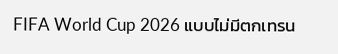FIFA World Cup 2026 แบบไม่มีตกเทรน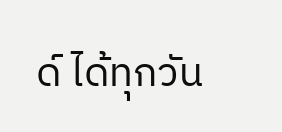ด์ ได้ทุกวัน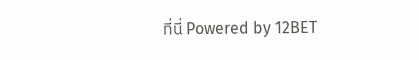ที่นี่ Powered by 12BET